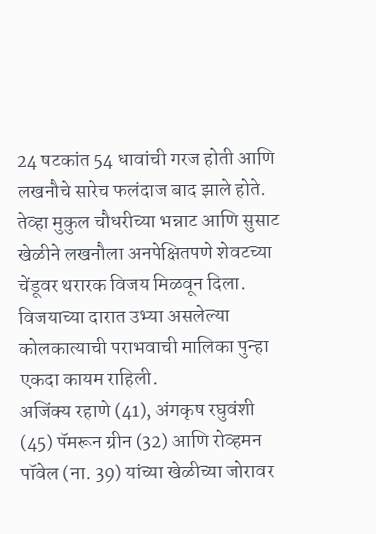24 षटकांत 54 धावांची गरज होती आणि लखनौचे सारेच फलंदाज बाद झाले होते. तेव्हा मुकुल चौधरीच्या भन्नाट आणि सुसाट खेळीने लखनौला अनपेक्षितपणे शेवटच्या चेंडूवर थरारक विजय मिळवून दिला. विजयाच्या दारात उभ्या असलेल्या कोलकात्याची पराभवाची मालिका पुन्हा एकदा कायम राहिली.
अजिंक्य रहाणे (41), अंगकृष रघुवंशी (45) पॅमरून ग्रीन (32) आणि रोव्हमन पॉवेल (ना. 39) यांच्या खेळीच्या जोरावर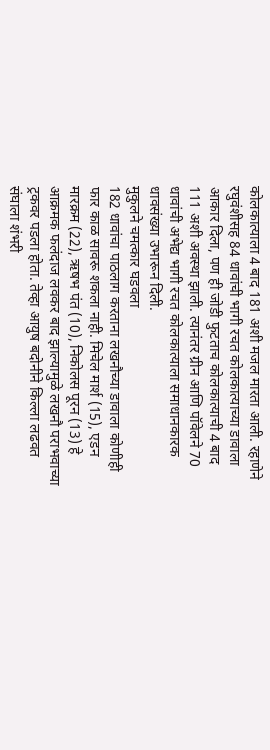कोलकात्याला 4 बाद 181 अशी मजल मारता आली. रहाणेने रघुवंशीसह 84 धावांची भागी रचत कोलकात्याच्या डावाला आकार दिला, पण ही जोडी फुटताच कोलकात्याची 4 बाद 111 अशी अवस्था झाली. त्यानंतर ग्रीन आणि पॉवेलने 70 धावांची अभेद्य भागी रचत कोलकात्याला समाधानकारक धावसंख्या उभारून दिली.
मुकुलने चमत्कार घडवला
182 धावांचा पाठलाग करताना लखनौच्या डावाला कोणीही फार काळ सावरू शकला नाही. मिचेल मार्श (15), एडन मारक्रम (22), ऋषभ पंत (10), निकोलस पूरन (13) हे आक्रमक फलंदाज लवकर बाद झाल्यामुळे लखनौ पराभवाच्या ट्रकवर पडला होता. तेव्हा आयुष बदोनीने किल्ला लढवत संघाला शंभरी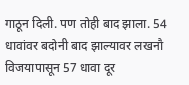गाठून दिली. पण तोही बाद झाला. 54 धावांवर बदोनी बाद झाल्यावर लखनौ विजयापासून 57 धावा दूर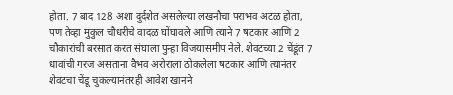होता. 7 बाद 128 अशा दुर्दशेत असलेल्या लखनौचा पराभव अटळ होता, पण तेव्हा मुकुल चौधरीचे वादळ घोंघावले आणि त्याने 7 षटकार आणि 2 चौकारांची बरसात करत संघाला पुन्हा विजयासमीप नेले. शेवटच्या 2 चेंडूंत 7 धावांची गरज असताना वैभव अरोराला ठोकलेला षटकार आणि त्यानंतर शेवटचा चेंडू चुकल्यानंतरही आवेश खानने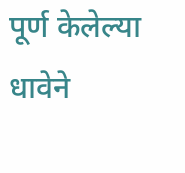पूर्ण केलेल्या धावेने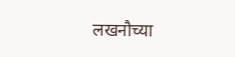लखनौच्या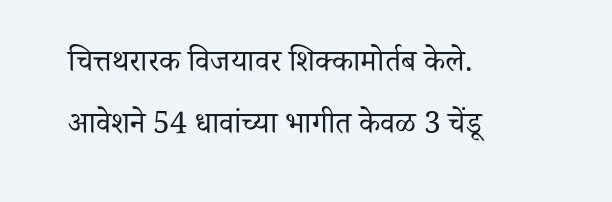चित्तथरारक विजयावर शिक्कामोर्तब केले. आवेशने 54 धावांच्या भागीत केवळ 3 चेंडू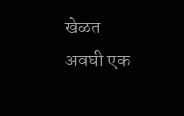खेळत अवघी एक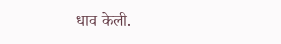धाव केली.